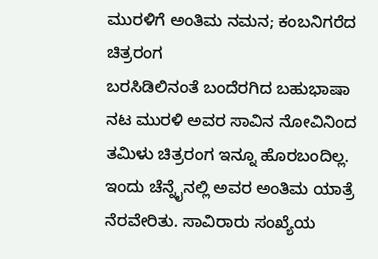ಮುರಳಿಗೆ ಅಂತಿಮ ನಮನ; ಕಂಬನಿಗರೆದ ಚಿತ್ರರಂಗ
ಬರಸಿಡಿಲಿನಂತೆ ಬಂದೆರಗಿದ ಬಹುಭಾಷಾ ನಟ ಮುರಳಿ ಅವರ ಸಾವಿನ ನೋವಿನಿಂದ ತಮಿಳು ಚಿತ್ರರಂಗ ಇನ್ನೂ ಹೊರಬಂದಿಲ್ಲ. ಇಂದು ಚೆನ್ನೈನಲ್ಲಿ ಅವರ ಅಂತಿಮ ಯಾತ್ರೆ ನೆರವೇರಿತು. ಸಾವಿರಾರು ಸಂಖ್ಯೆಯ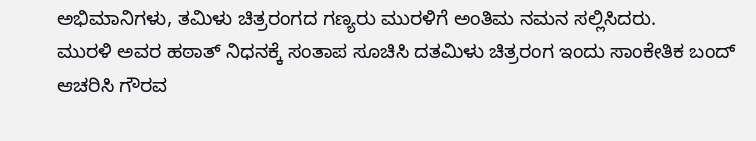ಅಭಿಮಾನಿಗಳು, ತಮಿಳು ಚಿತ್ರರಂಗದ ಗಣ್ಯರು ಮುರಳಿಗೆ ಅಂತಿಮ ನಮನ ಸಲ್ಲಿಸಿದರು.
ಮುರಳಿ ಅವರ ಹಠಾತ್ ನಿಧನಕ್ಕೆ ಸಂತಾಪ ಸೂಚಿಸಿ ದತಮಿಳು ಚಿತ್ರರಂಗ ಇಂದು ಸಾಂಕೇತಿಕ ಬಂದ್ ಆಚರಿಸಿ ಗೌರವ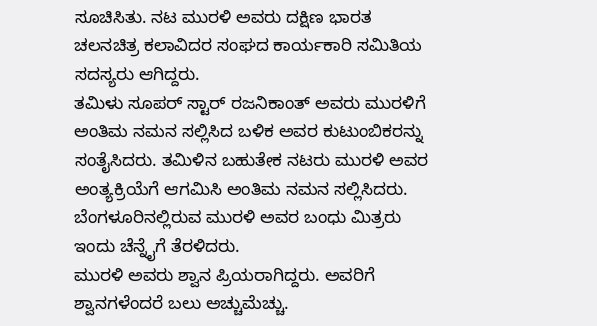ಸೂಚಿಸಿತು. ನಟ ಮುರಳಿ ಅವರು ದಕ್ಷಿಣ ಭಾರತ ಚಲನಚಿತ್ರ ಕಲಾವಿದರ ಸಂಘದ ಕಾರ್ಯಕಾರಿ ಸಮಿತಿಯ ಸದಸ್ಯರು ಆಗಿದ್ದರು.
ತಮಿಳು ಸೂಪರ್ ಸ್ಟಾರ್ ರಜನಿಕಾಂತ್ ಅವರು ಮುರಳಿಗೆ ಅಂತಿಮ ನಮನ ಸಲ್ಲಿಸಿದ ಬಳಿಕ ಅವರ ಕುಟುಂಬಿಕರನ್ನು ಸಂತೈಸಿದರು. ತಮಿಳಿನ ಬಹುತೇಕ ನಟರು ಮುರಳಿ ಅವರ ಅಂತ್ಯಕ್ರಿಯೆಗೆ ಆಗಮಿಸಿ ಅಂತಿಮ ನಮನ ಸಲ್ಲಿಸಿದರು. ಬೆಂಗಳೂರಿನಲ್ಲಿರುವ ಮುರಳಿ ಅವರ ಬಂಧು ಮಿತ್ರರು ಇಂದು ಚೆನ್ನೈಗೆ ತೆರಳಿದರು.
ಮುರಳಿ ಅವರು ಶ್ವಾನ ಪ್ರಿಯರಾಗಿದ್ದರು. ಅವರಿಗೆ ಶ್ವಾನಗಳೆಂದರೆ ಬಲು ಅಚ್ಚುಮೆಚ್ಚು.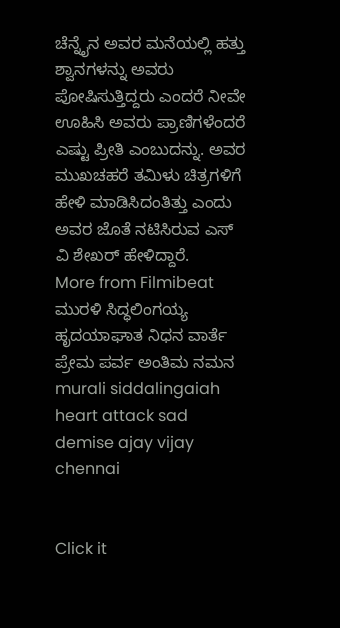ಚೆನ್ನೈನ ಅವರ ಮನೆಯಲ್ಲಿ ಹತ್ತು ಶ್ವಾನಗಳನ್ನು ಅವರು ಪೋಷಿಸುತ್ತಿದ್ದರು ಎಂದರೆ ನೀವೇ ಊಹಿಸಿ ಅವರು ಪ್ರಾಣಿಗಳೆಂದರೆ ಎಷ್ಟು ಪ್ರೀತಿ ಎಂಬುದನ್ನು. ಅವರ ಮುಖಚಹರೆ ತಮಿಳು ಚಿತ್ರಗಳಿಗೆ ಹೇಳಿ ಮಾಡಿಸಿದಂತಿತ್ತು ಎಂದು ಅವರ ಜೊತೆ ನಟಿಸಿರುವ ಎಸ್ ವಿ ಶೇಖರ್ ಹೇಳಿದ್ದಾರೆ.
More from Filmibeat
ಮುರಳಿ ಸಿದ್ಧಲಿಂಗಯ್ಯ ಹೃದಯಾಘಾತ ನಿಧನ ವಾರ್ತೆ ಪ್ರೇಮ ಪರ್ವ ಅಂತಿಮ ನಮನ murali siddalingaiah heart attack sad demise ajay vijay chennai


Click it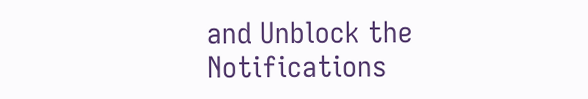and Unblock the Notifications